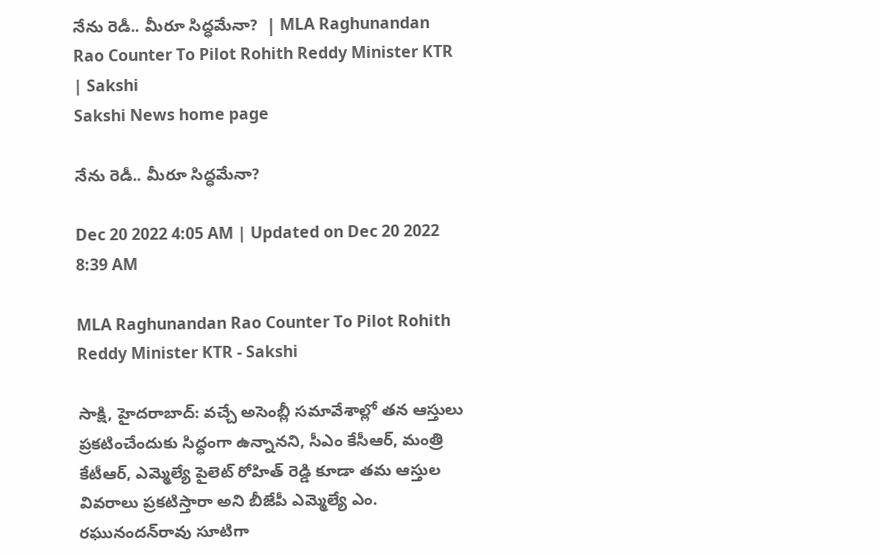నేను రెడీ.. మీరూ సిద్ధమేనా?  | MLA Raghunandan Rao Counter To Pilot Rohith Reddy Minister KTR | Sakshi
Sakshi News home page

నేను రెడీ.. మీరూ సిద్ధమేనా?

Dec 20 2022 4:05 AM | Updated on Dec 20 2022 8:39 AM

MLA Raghunandan Rao Counter To Pilot Rohith Reddy Minister KTR - Sakshi

సాక్షి, హైదరాబాద్‌: వచ్చే అసెంబ్లీ సమావేశాల్లో తన ఆస్తులు ప్రకటించేందుకు సిద్ధంగా ఉన్నానని, సీఎం కేసీఆర్, మంత్రి కేటీఆర్, ఎమ్మెల్యే పైలెట్‌ రోహిత్‌ రెడ్డి కూడా తమ ఆస్తుల వివరాలు ప్రకటిస్తారా అని బీజేపీ ఎమ్మెల్యే ఎం. రఘునందన్‌రావు సూటిగా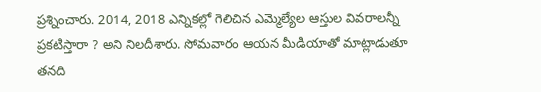ప్రశ్నించారు. 2014, 2018 ఎన్నికల్లో గెలిచిన ఎమ్మెల్యేల ఆస్తుల వివరాలన్నీ ప్రకటిస్తారా ? అని నిలదీశారు. సోమవారం ఆయన మీడియాతో మాట్లాడుతూ తనది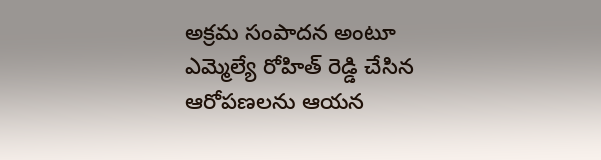అక్రమ సంపాదన అంటూ ఎమ్మెల్యే రోహిత్‌ రెడ్డి చేసిన ఆరోపణలను ఆయన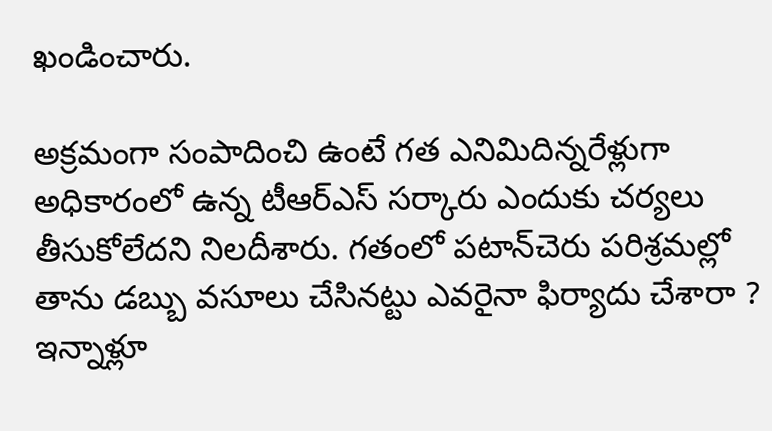ఖండించారు.

అక్రమంగా సంపాదించి ఉంటే గత ఎనిమిదిన్నరేళ్లుగా అధికారంలో ఉన్న టీఆర్‌ఎస్‌ సర్కారు ఎందుకు చర్యలు తీసుకోలేదని నిలదీశారు. గతంలో పటాన్‌చెరు పరిశ్రమల్లో తాను డబ్బు వసూలు చేసినట్టు ఎవరైనా ఫిర్యాదు చేశారా ? ఇన్నాళ్లూ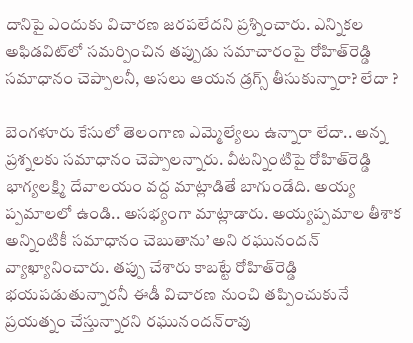దానిపై ఎందుకు విచారణ జరపలేదని ప్రశ్నించారు. ఎన్నికల అఫిడవిట్‌లో సమర్పించిన తప్పుడు సమాచారంపై రోహిత్‌రెడ్డి సమాధానం చెప్పాలనీ, అసలు ఆయన డ్రగ్స్‌ తీసుకున్నారా? లేదా ?

బెంగళూరు కేసులో తెలంగాణ ఎమ్మెల్యేలు ఉన్నారా లేదా.. అన్న ప్రశ్నలకు సమాధానం చెప్పాలన్నారు. వీటన్నింటిపై రోహిత్‌రెడ్డి భాగ్యలక్ష్మి దేవాలయం వద్ద మాట్లాడితే బాగుండేది. అయ్య ప్పమాలలో ఉండి.. అసభ్యంగా మాట్లాడారు. అయ్యప్పమాల తీశాక అన్నింటికీ సమాధానం చెబుతాను’ అని రఘునందన్‌ వ్యాఖ్యానించారు. తప్పు చేశారు కాబట్టే రోహిత్‌రెడ్డి భయపడుతున్నారనీ ఈడీ విచారణ నుంచి తప్పించుకునే ప్రయత్నం చేస్తున్నారని రఘునందన్‌రావు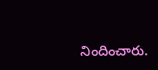నిందించారు.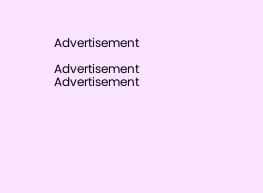Advertisement

Advertisement
Advertisement